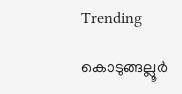Trending

കൊടുങ്ങല്ലൂർ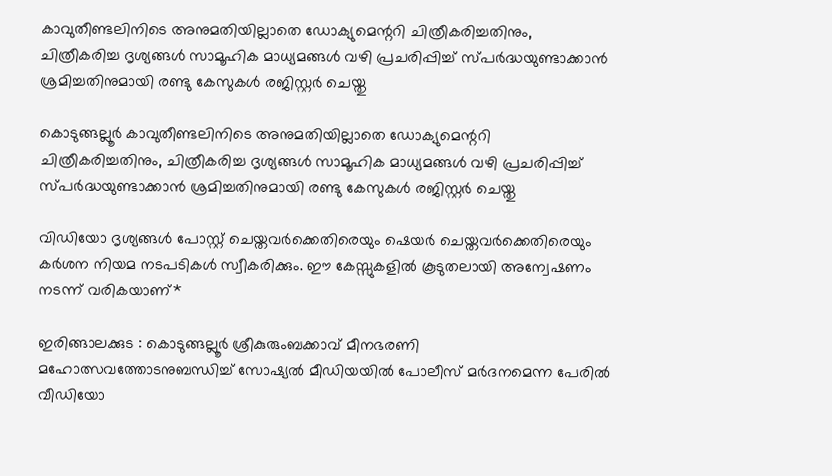കാവുതീണ്ടലിനിടെ അനുമതിയില്ലാതെ ഡോക്യുമെന്ററി ചിത്രീകരിച്ചതിനും, ചിത്രീകരിച്ച ദൃശ്യങ്ങൾ സാമൂഹിക മാധ്യമങ്ങൾ വഴി പ്രചരിപ്പിച്ച് സ്പർദ്ധയുണ്ടാക്കാൻ ശ്രമിച്ചതിനുമായി രണ്ടു കേസുകൾ രജിസ്റ്റർ ചെയ്തു

കൊടുങ്ങല്ലൂർ കാവുതീണ്ടലിനിടെ അനുമതിയില്ലാതെ ഡോക്യുമെന്ററി ചിത്രീകരിച്ചതിനും, ചിത്രീകരിച്ച ദൃശ്യങ്ങൾ സാമൂഹിക മാധ്യമങ്ങൾ വഴി പ്രചരിപ്പിച്ച് സ്പർദ്ധയുണ്ടാക്കാൻ ശ്രമിച്ചതിനുമായി രണ്ടു കേസുകൾ രജിസ്റ്റർ ചെയ്തു

വിഡിയോ ദൃശ്യങ്ങൾ പോസ്റ്റ് ചെയ്തവർക്കെതിരെയും ഷെയർ ചെയ്തവർക്കെതിരെയും കർശന നിയമ നടപടികൾ സ്വീകരിക്കും. ഈ കേസ്സുകളിൽ കൂടുതലായി അന്വേഷണം നടന്ന് വരികയാണ്*

ഇരിങ്ങാലക്കുട : കൊടുങ്ങല്ലൂർ ശ്രീകുരുംബക്കാവ് മീനഭരണി മഹോത്സവത്തോടനുബന്ധിച്ച് സോഷ്യൽ മീഡിയയിൽ പോലീസ് മർദനമെന്ന പേരിൽ വീഡിയോ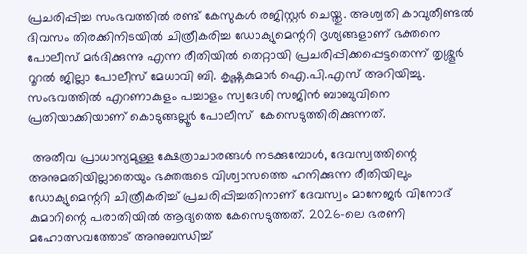പ്രചരിപ്പിച്ച സംഭവത്തിൽ രണ്ട് കേസുകൾ രജിസ്റ്റർ ചെയ്തു. അശ്വതി കാവുതീണ്ടൽ ദിവസം തിരക്കിനിടയിൽ ചിത്രീകരിച്ച ഡോക്യുമെന്ററി ദൃശ്യങ്ങളാണ് ഭക്തനെ പോലീസ് മർദിക്കുന്നു എന്ന രീതിയിൽ തെറ്റായി പ്രചരിപ്പിക്കപ്പെട്ടതെന്ന് തൃശ്ശൂർ റൂറൽ ജില്ലാ പോലീസ് മേധാവി ബി. കൃഷ്ണകുമാർ ഐ.പി.എസ് അറിയിച്ചു. സംഭവത്തിൽ എറണാകുളം പച്ചാളം സ്വദേശി സജിൻ ബാബുവിനെ പ്രതിയാക്കിയാണ് കൊടുങ്ങല്ലൂർ പോലീസ്  കേസെടുത്തിരിക്കുന്നത്.

 അതീവ പ്രാധാന്യമുള്ള ക്ഷേത്രാചാരങ്ങൾ നടക്കുമ്പോൾ, ദേവസ്വത്തിന്റെ അനുമതിയില്ലാതെയും ഭക്തരുടെ വിശ്വാസത്തെ ഹനിക്കുന്ന രീതിയിലും ഡോക്യുമെന്ററി ചിത്രീകരിച്ച് പ്രചരിപ്പിച്ചതിനാണ് ദേവസ്വം മാനേജർ വിനോദ് കുമാറിന്റെ പരാതിയിൽ ആദ്യത്തെ കേസെടുത്തത്. 2026-ലെ ഭരണി മഹോത്സവത്തോട് അനുബന്ധിച്ച്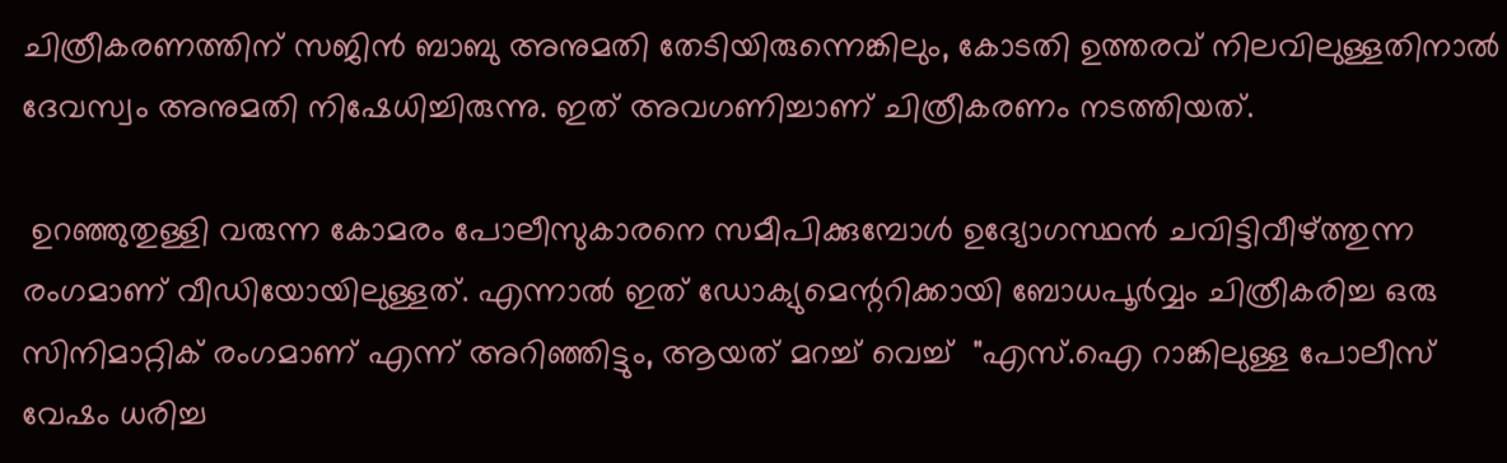ചിത്രീകരണത്തിന് സജിൻ ബാബു അനുമതി തേടിയിരുന്നെങ്കിലും, കോടതി ഉത്തരവ് നിലവിലുള്ളതിനാൽ ദേവസ്വം അനുമതി നിഷേധിച്ചിരുന്നു. ഇത് അവഗണിച്ചാണ് ചിത്രീകരണം നടത്തിയത്.

 ഉറഞ്ഞുതുള്ളി വരുന്ന കോമരം പോലീസുകാരനെ സമീപിക്കുമ്പോൾ ഉദ്യോഗസ്ഥൻ ചവിട്ടിവീഴ്ത്തുന്ന രംഗമാണ് വീഡിയോയിലുള്ളത്. എന്നാൽ ഇത് ഡോക്യുമെന്ററിക്കായി ബോധപൂർവ്വം ചിത്രീകരിച്ച ഒരു സിനിമാറ്റിക് രംഗമാണ് എന്ന് അറിഞ്ഞിട്ടും, ആയത് മറച്ച് വെച്ച്  "എസ്.ഐ റാങ്കിലുള്ള പോലീസ് വേഷം ധരിച്ച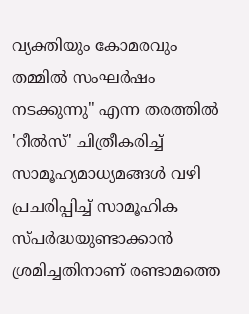വ്യക്തിയും കോമരവും തമ്മിൽ സംഘർഷം നടക്കുന്നു" എന്ന തരത്തിൽ 'റീൽസ്' ചിത്രീകരിച്ച് സാമൂഹ്യമാധ്യമങ്ങൾ വഴി പ്രചരിപ്പിച്ച് സാമൂഹിക സ്പർദ്ധയുണ്ടാക്കാൻ ശ്രമിച്ചതിനാണ് രണ്ടാമത്തെ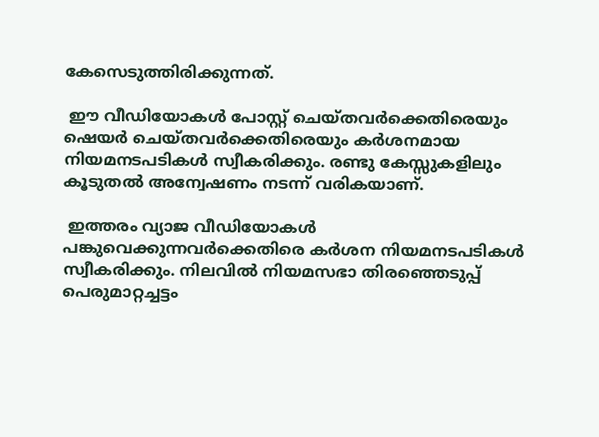കേസെടുത്തിരിക്കുന്നത്.

 ഈ വീഡിയോകൾ പോസ്റ്റ് ചെയ്തവർക്കെതിരെയും ഷെയർ ചെയ്തവർക്കെതിരെയും കർശനമായ നിയമനടപടികൾ സ്വീകരിക്കും. രണ്ടു കേസ്സുകളിലും കൂടുതൽ അന്വേഷണം നടന്ന് വരികയാണ്.

 ഇത്തരം വ്യാജ വീഡിയോകൾ പങ്കുവെക്കുന്നവർക്കെതിരെ കർശന നിയമനടപടികൾ സ്വീകരിക്കും. നിലവിൽ നിയമസഭാ തിരഞ്ഞെടുപ്പ് പെരുമാറ്റച്ചട്ടം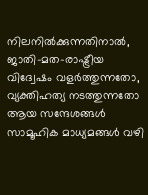നിലനിൽക്കുന്നതിനാൽ, ജാതി-മത-രാഷ്ട്രീയ വിദ്വേഷം വളർത്തുന്നതോ, വ്യക്തിഹത്യ നടത്തുന്നതോ ആയ സന്ദേശങ്ങൾ സാമൂഹിക മാധ്യമങ്ങൾ വഴി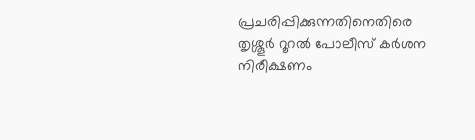പ്രചരിപ്പിക്കുന്നതിനെതിരെ തൃശ്ശൂർ റൂറൽ പോലീസ് കർശന നിരീക്ഷണം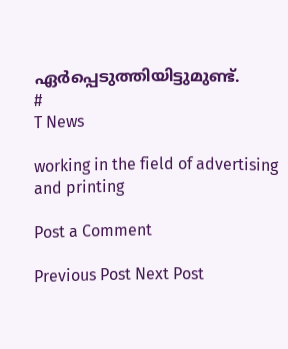ഏർപ്പെടുത്തിയിട്ടുമുണ്ട്.
#
T News

working in the field of advertising and printing

Post a Comment

Previous Post Next Post